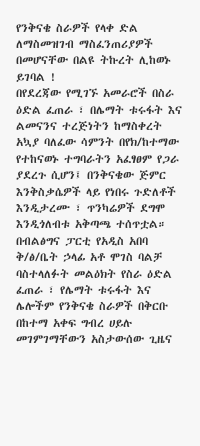የንቅናቄ ስራዎች የላቀ ድል ለማስመዝገብ ማስፈንጠሪያዎች በመሆናቸው በልዩ ትኩረት ሊከወኑ ይገባል !
በየደረጃው የሚገኙ አመራሮች በስራ ዕድል ፈጠራ ፣ በሌማት ቱሩፋት እና ልመናንና ተረጅነትን ከማስቀረት አኳያ ባለፈው ሳምንት በየክ/ከተማው የተከናወኑ ተግባራትን አፈፃፀም የጋራ ያደረጉ ሲሆን፤ በንቅናቄው ጅምር እንቅስቃሴዎች ላይ የነበሩ ጉድለቶች እንዲታረሙ ፣ ጥንካሬዎች ደግሞ እንዲጎለብቱ አቅጣጫ ተሰጥቷል።
በብልፅግና ፓርቲ የአዲስ አበባ ቅ/ፅ/ቤት ኃላፊ አቶ ሞገስ ባልቻ ባስተላለፉት መልዕክት የስራ ዕድል ፈጠራ ፣ የሌማት ቱሩፋት እና ሌሎችም የንቅናቄ ስራዎች በቅርቡ በከተማ አቀፍ ግብረ ሀይሉ መገምገማቸውን አስታውሰው ጊዜና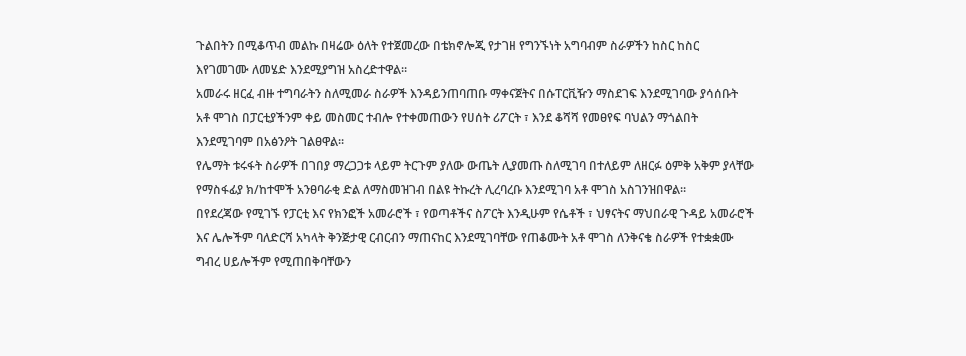ጉልበትን በሚቆጥብ መልኩ በዛሬው ዕለት የተጀመረው በቴክኖሎጂ የታገዘ የግንኙነት አግባብም ስራዎችን ከስር ከስር እየገመገሙ ለመሄድ እንደሚያግዝ አስረድተዋል።
አመራሩ ዘርፈ ብዙ ተግባራትን ስለሚመራ ስራዎች እንዳይንጠባጠቡ ማቀናጀትና በሱፐርቪዥን ማስደገፍ እንደሚገባው ያሳሰቡት አቶ ሞገስ በፓርቲያችንም ቀይ መስመር ተብሎ የተቀመጠውን የሀሰት ሪፖርት ፣ እንደ ቆሻሻ የመፀየፍ ባህልን ማጎልበት እንደሚገባም በአፅንዖት ገልፀዋል።
የሌማት ቱሩፋት ስራዎች በገበያ ማረጋጋቱ ላይም ትርጉም ያለው ውጤት ሊያመጡ ስለሚገባ በተለይም ለዘርፉ ዕምቅ አቅም ያላቸው የማስፋፊያ ክ/ከተሞች አንፀባራቂ ድል ለማስመዝገብ በልዩ ትኩረት ሊረባረቡ እንደሚገባ አቶ ሞገስ አስገንዝበዋል።
በየደረጃው የሚገኙ የፓርቲ እና የክንፎች አመራሮች ፣ የወጣቶችና ስፖርት እንዲሁም የሴቶች ፣ ህፃናትና ማህበራዊ ጉዳይ አመራሮች እና ሌሎችም ባለድርሻ አካላት ቅንጅታዊ ርብርብን ማጠናከር እንደሚገባቸው የጠቆሙት አቶ ሞገስ ለንቅናቄ ስራዎች የተቋቋሙ ግብረ ሀይሎችም የሚጠበቅባቸውን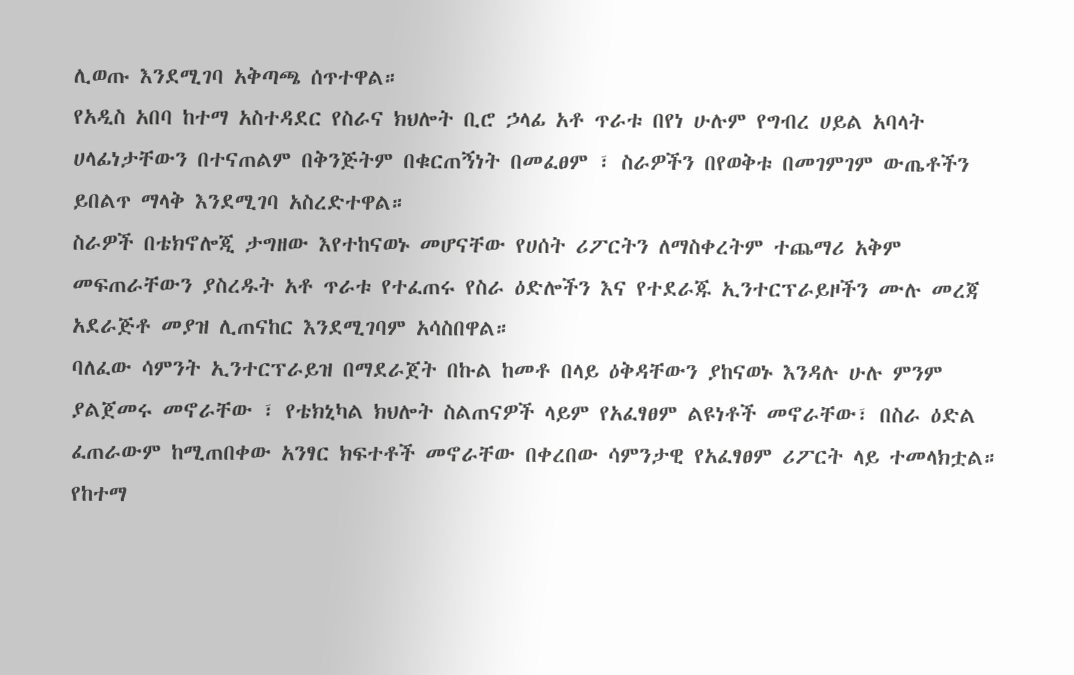ሊወጡ እንደሚገባ አቅጣጫ ሰጥተዋል።
የአዲስ አበባ ከተማ አስተዳደር የስራና ክህሎት ቢሮ ኃላፊ አቶ ጥራቱ በየነ ሁሉም የግብረ ሀይል አባላት ሀላፊነታቸውን በተናጠልም በቅንጅትም በቁርጠኝነት በመፈፀም ፣ ስራዎችን በየወቅቱ በመገምገም ውጤቶችን ይበልጥ ማላቅ እንደሚገባ አስረድተዋል።
ስራዎች በቴክኖሎጂ ታግዘው እየተከናወኑ መሆናቸው የሀሰት ሪፖርትን ለማስቀረትም ተጨማሪ አቅም መፍጠራቸውን ያስረዱት አቶ ጥራቱ የተፈጠሩ የስራ ዕድሎችን እና የተደራጁ ኢንተርፕራይዞችን ሙሉ መረጃ አደራጅቶ መያዝ ሊጠናከር እንደሚገባም አሳስበዋል።
ባለፈው ሳምንት ኢንተርፕራይዝ በማደራጀት በኩል ከመቶ በላይ ዕቅዳቸውን ያከናወኑ እንዳሉ ሁሉ ምንም ያልጀመሩ መኖራቸው ፣ የቴክኒካል ክህሎት ስልጠናዎች ላይም የአፈፃፀም ልዩነቶች መኖራቸው፣ በስራ ዕድል ፈጠራውም ከሚጠበቀው አንፃር ክፍተቶች መኖራቸው በቀረበው ሳምንታዊ የአፈፃፀም ሪፖርት ላይ ተመላክቷል።
የከተማ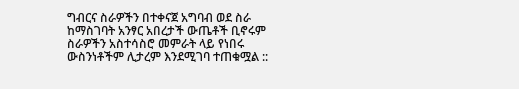ግብርና ስራዎችን በተቀናጀ አግባብ ወደ ስራ ከማስገባት አንፃር አበረታች ውጤቶች ቢኖሩም ስራዎችን አስተሳስሮ መምራት ላይ የነበሩ ውስንነቶችም ሊታረም እንደሚገባ ተጠቁሟል ::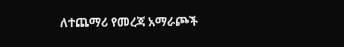ለተጨማሪ የመረጃ አማራጮች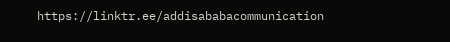https://linktr.ee/addisababacommunication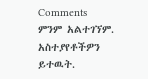Comments
ምንም አልተገኘም.
አስተያየቶችዎን ይተዉት.